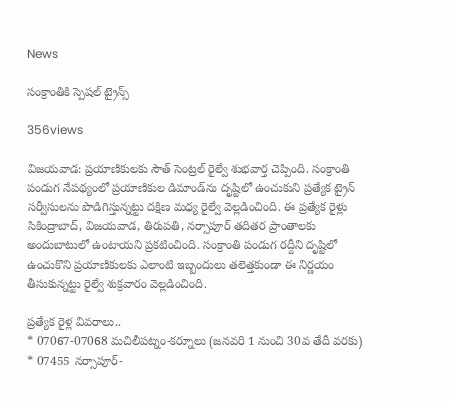News

సంక్రాంతికి స్పెషల్ ట్రైన్స్

356views

విజ‌య‌వాడ‌: ప్రయాణికులకు సౌత్ సెంట్రల్ రైల్వే శుభవార్త చెప్పింది. సంక్రాంతి పండుగ నేపథ్యంలో ప్రయాణికుల డిమాండ్‌ను దృష్టిలో ఉంచుకుని ప్రత్యేక ట్రైన్ సర్వీసులను పొడిగిస్తున్నట్టు దక్షిణ మధ్య రైల్వే వెల్లడించింది. ఈ ప్రత్యేక రైళ్లు సికింద్రాబాద్, విజయవాడ, తిరుపతి, నర్సాపూర్ తదితర ప్రాంతాలకు అందుబాటులో ఉంటాయని ప్రకటించింది. సంక్రాంతి పండుగ రద్దీని దృష్టిలో ఉంచుకొని ప్రయాణికులకు ఎలాంటి ఇబ్బందులు తలెత్తకుండా ఈ నిర్ణయం తీసుకున్నట్టు రైల్వే శుక్రవారం వెల్లడించింది.

ప్రత్యేక రైళ్ల వివరాలు..
* 07067-07068 మచిలీపట్నం-కర్నూలు (జనవరి 1 నుంచి 30వ తేదీ వరకు)
* 07455 నర్సాపూర్‌-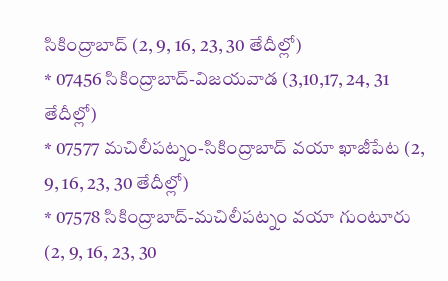సికింద్రాబాద్‌ (2, 9, 16, 23, 30 తేదీల్లో)
* 07456 సికింద్రాబాద్‌-విజయవాడ (3,10,17, 24, 31 తేదీల్లో)
* 07577 మచిలీపట్నం-సికింద్రాబాద్‌ వయా ఖాజీపేట (2, 9, 16, 23, 30 తేదీల్లో)
* 07578 సికింద్రాబాద్‌-మచిలీపట్నం వయా గుంటూరు (2, 9, 16, 23, 30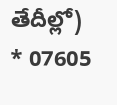తేదీల్లో)
* 07605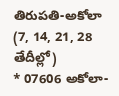తిరుపతి-అకోలా (7, 14, 21, 28 తేదీల్లో)
* 07606 అకోలా-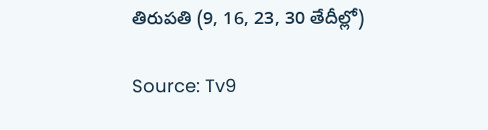తిరుపతి (9, 16, 23, 30 తేదీల్లో)

Source: Tv9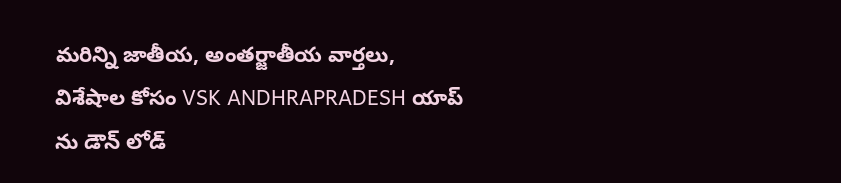మరిన్ని జాతీయ, అంతర్జాతీయ వార్తలు, విశేషాల కోసం VSK ANDHRAPRADESH యాప్ ను డౌన్ లోడ్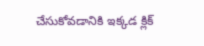చేసుకోవడానికి ఇక్కడ క్లిక్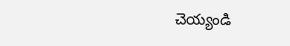చెయ్యండి